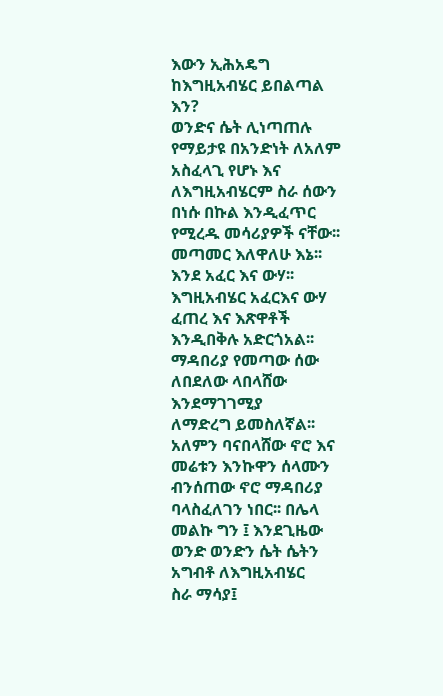እውን ኢሕአዴግ ከእግዚአብሄር ይበልጣል እን?
ወንድና ሴት ሊነጣጠሉ የማይታዩ በአንድነት ለአለም አስፈላጊ የሆኑ እና
ለእግዚአብሄርም ስራ ሰውን በነሱ በኩል እንዲፈጥር የሚረዱ መሳሪያዎች ናቸው፡፡ መጣመር እለዋለሁ እኔ፡፡ እንደ አፈር እና ውሃ፡፡
እግዚአብሄር አፈርእና ውሃ ፈጠረ እና እጽዋቶች እንዲበቅሉ አድርጎአል፡፡ ማዳበሪያ የመጣው ሰው ለበደለው ላበላሸው እንደማገገሚያ
ለማድረግ ይመስለኛል፡፡ አለምን ባናበላሸው ኖሮ እና መሬቱን እንኩዋን ሰላሙን ብንሰጠው ኖሮ ማዳበሪያ ባላስፈለገን ነበር፡፡ በሌላ
መልኩ ግን ፤ እንደጊዜው ወንድ ወንድን ሴት ሴትን አግብቶ ለእግዚአብሄር
ስራ ማሳያ፤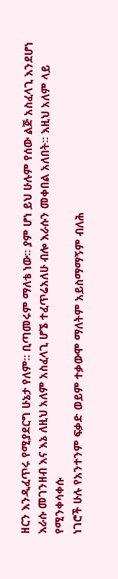ዘርን እንዲፈጥሩ የሚያደርግ ሁኔታ የለም፡፡ ቢጣመሩም ማለቴ ነው፡፡ ያም ሆነ ይህ ሁሉም የሰው ልጅ አስፈላጊ እንደሆነ
እራሱ መገንዘብ እና እኔ ለዚህ አለም አስፈላጊ ሆኜ ተፈጥሬአለሁ ብሎ እራሱን መቀበል አለበት፡፡ እዚህ አለም ላይ የሚንቀሳቀሱ
ነገሮች ሁሉ የአንተንም ፍቃድ ወይም ተቃውሞ ማለትም አይስማማኝም ብለሕ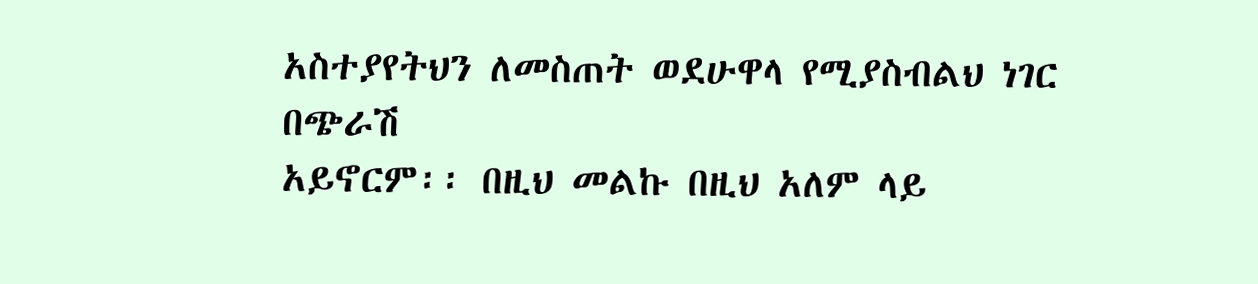አስተያየትህን ለመስጠት ወደሁዋላ የሚያስብልህ ነገር በጭራሽ
አይኖርም፡፡ በዚህ መልኩ በዚህ አለም ላይ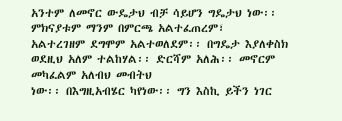አንተም ለመኖር ውዴታህ ብቻ ሳይሆን ግዴታህ ነው፡፡ ምክናያቱም ማንም በምርጫ አልተፈጠረም፣
አልተረገዘም ደግሞም አልተወለደም፡፡ በግዴታ እያለቀስክ ወደዚህ አለም ተልከሃል፡፡ ድርሻም አለሕ፡፡ መኖርም መካፈልም አለብህ መብትህ
ነው፡፡ በእግዚአብሄር ካየነው፡፡ ግን እስኪ ይችን ነገር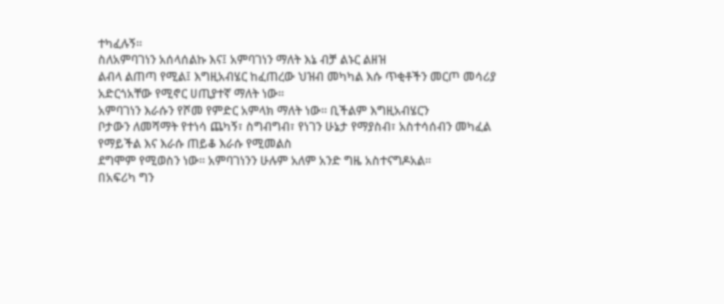ተካፈሉኝ፡፡
ስለአምባገነን አሰላሰልኩ እና፤ አምባገነን ማለት እኔ ብቻ ልኑር ልዘዝ
ልብላ ልጠጣ የሚል፤ እግዚአብሄር ከፈጠረው ህዝብ መካካል እሱ ጥቂቶችን መርጦ መሳሪያ አድርጎአቸው የሚኖር ሀጢያተኛ ማለት ነው፡፡
አምባገነን እራሱን የሾመ የምድር አምላክ ማለት ነው፡፡ ቢችልም እግዚአብሄርን
ቦታውን ለመሻማት የተነሳ ጨካኝ፣ ስግብግብ፣ የነገን ሁኔታ የማያስብ፣ አስተሳሰብን መካፈል የማይችል እና እራሱ ጠይቆ እራሱ የሚመልስ
ደግሞም የሚወስን ነው፡፡ አምባገነንን ሁሉም አለም አንድ ግዜ አስተናግዶአል፡፡
በአፍሪካ ግን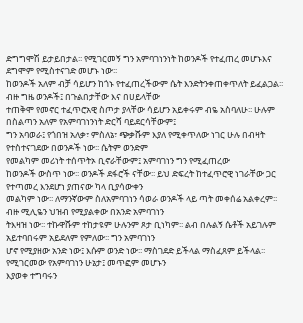ድግግሞሽ ይታይበታል፡፡ የሚገርመኝ ግን አምባገነንነት ከወንዶች የተፈጠረ መሆኑእና ደግሞም የሚስተናገድ መሆኑ ነው፡፡
ከወንዶች አለም ብቻ ሳይሆን ከጎኑ የተፈጠረችውም ሴት እንድትንቀጠቀጥለት ይፈልጋል፡፡ ብዙ ግዜ ወንዶች፤ በጉልበታቸው እና በሀይላቸው
ተጠቅሞ የመኖር ተፈጥሮአዊ ስጦታ ያላቸው ሳይሆን አይቀሩም ብዬ አስባለሁ፡፡ ሁሉም በስልጣን አለም የአምባገነንነት ድርሻ ባይደርሳቸውም፤
ግን አባወራ፤ የጎበዝ አለቃ፣ ምስለኔ፣ ጭቃሹም እያለ የሚቀጥለው ነገር ሁሉ በብዛት የተስተናገደው በወንዶች ነው፡፡ ሴትም ወንድም
የመልካም መሪነት ተሰጥትኦ ቢኖራቸውም፤ አምባገነን ግን የሚፈጠረው
ከወንዶች ውስጥ ነው፡፡ ወንዶች ደፋሮች ናቸው፡፡ ይህ ድፍረት ከተፈጥሮዊ ነገራቸው ጋር የተጣመረ እንደሆነ ያጠናው ካላ ቢያሳውቀን
መልካም ነው፡፡ ለማንኛውም ስለአምባገነን ሳወራ ወንዶች ላይ ጣት መቀሰሬ አልቀረም፡፡ ብዙ ሚሊዬን ህዝብ የሚያልቀው በአንድ አምባገነን
ትእዛዝ ነው፡፡ ተኩዋሹም ተከታዩም ሁሉንም ጾታ ቢነካም፡፡ ልብ በሉልኝ ሴቶች አይገሉም አይተባበሩም አይደለም የምለው፡፡ ግን አምባገነን
ሆኖ የሚያዘው አንድ ነው፤ እሱም ወንድ ነው፡፡ ማስገደድ ይችላል ማስፈጸም ይችላል፡፡ የሚገርመው የአምባገነን ሁኔታ፤ መጥፎም መሆኑን
እያወቀ ተግባሩን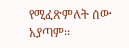የሚፈጽምለት ሰው አያጣም፡፡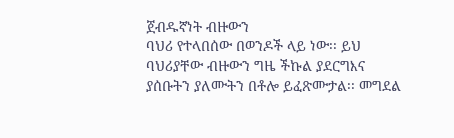ጀብዱኛነት ብዙውን
ባህሪ የተላበሰው በወንዶች ላይ ነው፡፡ ይህ ባህሪያቸው ብዙውን ግዜ ችኩል ያደርግእና ያሰቡትን ያለሙትን በቶሎ ይፈጽሙታል፡፡ መግደል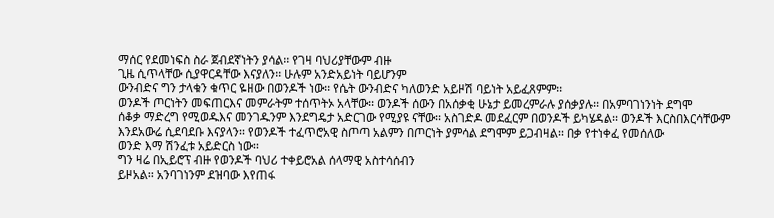ማሰር የደመነፍስ ስራ ጀብደኛነትን ያሳል፡፡ የገዛ ባህሪያቸውም ብዙ
ጊዜ ሲጥላቸው ሲያዋርዳቸው እናያለን፡፡ ሁሉም አንድአይነት ባይሆንም
ውንብድና ግን ታላቁን ቁጥር ዬዘው በወንዶች ነው፡፡ የሴት ውንብድና ካለወንድ አይዞሽ ባይነት አይፈጸምም፡፡
ወንዶች ጦርነትን መፍጠርእና መምራትም ተሰጥትኦ አላቸው፡፡ ወንዶች ሰውን በአሰቃቂ ሁኔታ ይመረምራሉ ያሰቃያሉ፡፡ በአምባገነንነት ደግሞ
ሰቆቃ ማድረግ የሚወዱእና መንገዱንም እንደግዴታ አድርገው የሚያዩ ናቸው፡፡ አስገድዶ መደፈርም በወንዶች ይካሄዳል፡፡ ወንዶች እርስበእርሳቸውም
እንደአውሬ ሲደባደቡ እናያላን፡፡ የወንዶች ተፈጥሮአዊ ስጦጣ አልምን በጦርነት ያምሳል ደግሞም ይጋብዛል፡፡ በቃ የተነቀፈ የመሰለው
ወንድ እማ ሽንፈቱ አይድርስ ነው፡፡
ግን ዛሬ በኢይሮፕ ብዙ የወንዶች ባህሪ ተቀይሮአል ሰላማዊ አስተሳሰብን
ይዞአል፡፡ አንባገነንም ደዝባው እየጠፋ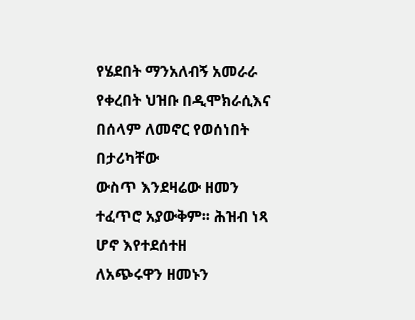የሄደበት ማንአለብኝ አመራራ የቀረበት ህዝቡ በዲሞክራሲእና በሰላም ለመኖር የወሰነበት በታሪካቸው
ውስጥ እንደዛሬው ዘመን ተፈጥሮ አያውቅም፡፡ ሕዝብ ነጻ ሆኖ እየተደሰተዘ
ለአጭሩዋን ዘመኑን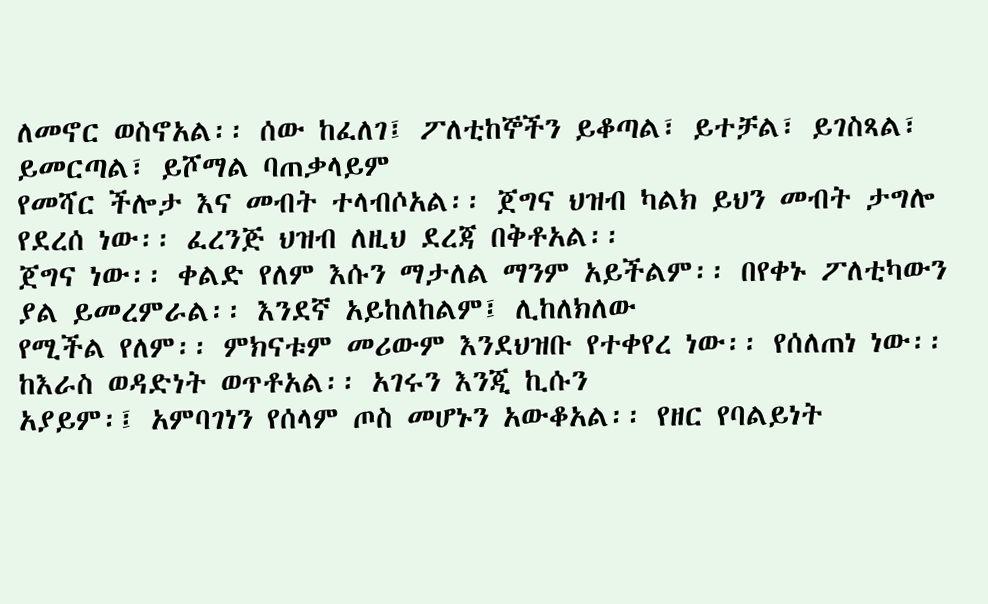ለመኖር ወስኖአል፡፡ ሰው ከፈለገ፤ ፖለቲከኞችን ይቆጣል፣ ይተቻል፣ ይገስጻል፣ ይመርጣል፣ ይሾማል ባጠቃላይም
የመሻር ችሎታ እና መብት ተላብሶአል፡፡ ጀግና ህዝብ ካልክ ይህን መብት ታግሎ የደረሰ ነው፡፡ ፈረንጅ ህዝብ ለዚህ ደረጃ በቅቶአል፡፡
ጀግና ነው፡፡ ቀልድ የለም እሱን ማታለል ማንም አይችልም፡፡ በየቀኑ ፖለቲካውን ያል ይመረምራል፡፡ እንደኛ አይከለከልም፤ ሊከለክለው
የሚችል የለም፡፡ ምክናቱም መሪውም እንደህዝቡ የተቀየረ ነው፡፡ የሰለጠነ ነው፡፡ ከእራስ ወዳድነት ወጥቶአል፡፡ አገሩን እንጂ ኪሱን
አያይም፡፤ አምባገነን የሰላም ጦስ መሆኑን አውቆአል፡፡ የዘር የባልይነት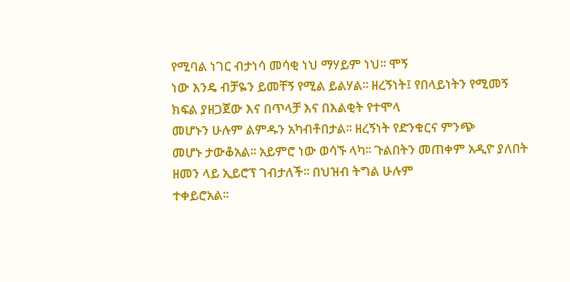የሚባል ነገር ብታነሳ መሳቂ ነህ ማሃይም ነህ፡፡ ሞኝ
ነው እንዴ ብቻዬን ይመቸኝ የሚል ይልሃል፡፡ ዘረኝነት፤ የበላይነትን የሚመኝ ክፍል ያዘጋጀው እና በጥላቻ እና በእልቂት የተሞላ
መሆኑን ሁሉም ልምዱን አካብቶበታል፡፡ ዘረኝነት የድንቁርና ምንጭ
መሆኑ ታውቆአል፡፡ አይምሮ ነው ወሳኙ ላካ፡፡ ጉልበትን መጠቀም አዲዮ ያለበት ዘመን ላይ ኢይሮፕ ገብታለች፡፡ በህዝብ ትግል ሁሉም
ተቀይሮአል፡፡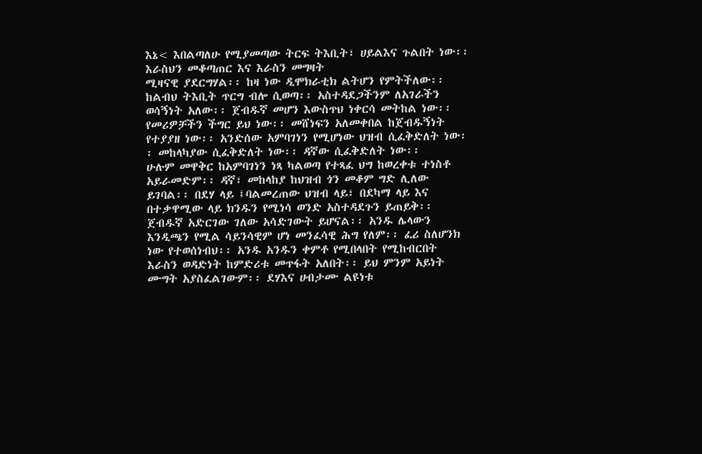እኔ< እበልጣለሁ የሚያመጣው ትርፍ ትእቢት፣ ሀይልእና ጉልበት ነው፡፡ እራስህን መቆጣጠር እና እራስን መግዛት
ሚዛናዊ ያደርግሃል፡፡ ከዛ ነው ዲሞክራቲክ ልትሆን የምትችለው፡፡ ከልብህ ትእቢት ጥርግ ብሎ ሲወጣ፡፡ አስተዳደጋችንም ለአገራችን
ወሳኝነት አለው፡፡ ጀብዱኛ መሆን እውስጥህ ነቀርሳ መትከል ነው፡፡ የመሪዎቻችን ችግር ይህ ነው፡፡ መሸነፍን አለመቀበል ከጀብዱኝነት
የተያያዘ ነው፡፡ አንድሰው አምባገነን የሚሆነው ህዝብ ሲፈቅድለት ነው፡፡ መከላካያው ሲፈቅድለት ነው፡፡ ዳኛው ሲፈቅድለት ነው፡፡
ሁሉም መዋቅር ከአምባገነን ነጻ ካልወጣ የተጻፈ ህግ ከወረቀቱ ተነስቶ አይራመድም፡፡ ዳኛ፣ መከላከያ ከህዝብ ጎን መቆም ግድ ሊለው
ይገባል፡፡ በደሃ ላይ ፤ባልመረጠው ህዝብ ላይ፣ በደካማ ላይ እና በተቃዋሚው ላይ ክንዱን የሚነሳ ወንድ አስተዳደጉን ይጠይቅ፡፡
ጀብዱኛ አድርገው ገለው አሳድገውት ይሆናል፡፡ አንዱ ሌላውን እንዲጫን የሚል ሳይንሳዊም ሆነ መንፈሳዊ ሕግ የለም፡፡ ፈሪ ስለሆንክ
ነው የተወሰነብህ፡፡ አንዱ አንዱን ቀምቶ የሚበላበት የሚከብርበት እራስን ወዳድነት ከምድሪቱ መጥፋት አለበት፡፡ ይህ ምንም አይነት
ሙግት አያስፈልገውም፡፡ ደሃእና ሀብታሙ ልዩነቱ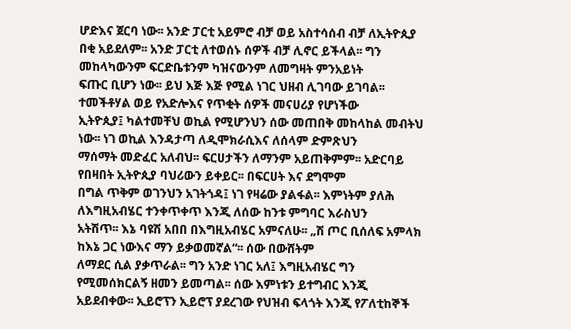ሆድእና ጀርባ ነው፡፡ አንድ ፓርቲ አይምሮ ብቻ ወይ አስተሳሰብ ብቻ ለኢትዮጲያ
በቂ አይደለም፡፡ አንድ ፓርቲ ለተወሰኑ ሰዎች ብቻ ሊኖር ይችላል፡፡ ግን መከላካውንም ፍርድቤቱንም ካዝናውንም ለመግዛት ምንአይነት
ፍጡር ቢሆን ነው፡፡ ይህ እጅ እጅ የሚል ነገር ህዘብ ሊገባው ይገባል፡፡ ተመችቶሃል ወይ የአድሎእና የጥቂት ሰዎች መናሀሪያ የሆነችው
ኢትዮጲያ፤ ካልተመቸህ ወኪል የሚሆንህን ሰው መጠበቅ መከላከል መብትህ ነው፡፡ ነገ ወኪል እንዳታጣ ለዲሞክራሲእና ለሰላም ድምጽህን
ማሰማት መድፈር አለብህ፡፡ ፍርሀታችን ለማንም አይጠቅምም፡፡ አድርባይ የበዛበት ኢትዮጲያ ባህሪውን ይቀይር፡፡ በፍርሀት እና ደግሞም
በግል ጥቅም ወገንህን አገትጎዳ፤ ነገ የዛሬው ያልፋል፡፡ እምነትም ያለሕ ለእግዚአብሄር ተንቀጥቀጥ እንጂ ለሰው ከንቱ ምግባር እራስህን
አትሽጥ፡፡ እኔ ባዩሽ አበበ በእግዚአብሄር አምናለሁ፡፡ „ሽ ጦር ቢሰለፍ አምላክ ከእኔ ጋር ነውእና ማን ይቃወመኛል“፡፡ ሰው በውሸትም
ለማደር ሲል ያቃጥራል፡፡ ግን አንድ ነገር አለ፤ እግዚአብሄር ግን የሚመሰክርልኝ ዘመን ይመጣል፡፡ ሰው እምነቱን ይተግብር እንጂ
አይደብቀው፡፡ ኢይሮፕን ኢይሮፕ ያደረገው የህዝብ ፍላጎት እንጂ የፖለቲከኞች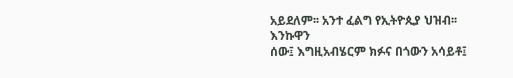አይደለም፡፡ አንተ ፈልግ የኢትዮጲያ ህዝብ፡፡ እንኩዋን
ሰው፤ እግዚአብሄርም ክፉና በጎውን አሳይቶ፤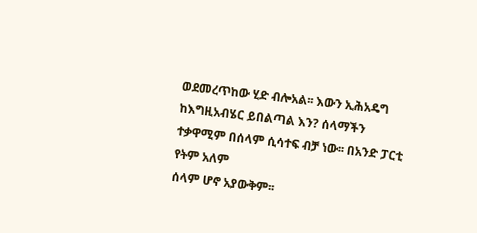ወደመረጥከው ሂድ ብሎአል፡፡ እውን ኢሕአዴግ ከእግዚአብሄር ይበልጣል እን? ሰላማችን ተቃዋሚም በሰላም ሲሳተፍ ብቻ ነው፡፡ በአንድ ፓርቲ የትም አለም
ሰላም ሆኖ አያውቅም፡፡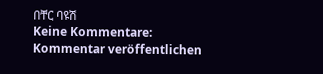በቸር ባዩሽ
Keine Kommentare:
Kommentar veröffentlichen